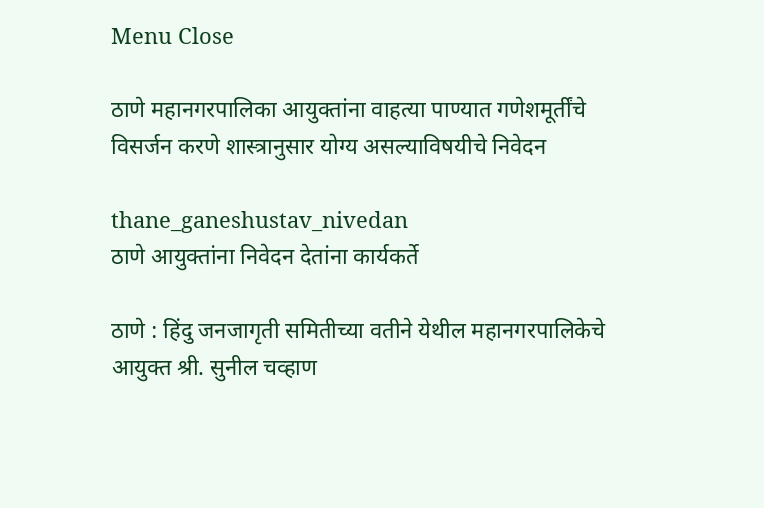Menu Close

ठाणे महानगरपालिका आयुक्तांना वाहत्या पाण्यात गणेशमूर्तींचे विसर्जन करणे शास्त्रानुसार योग्य असल्याविषयीचे निवेदन

thane_ganeshustav_nivedan
ठाणे आयुक्तांना निवेदन देतांना कार्यकर्ते

ठाणे : हिंदु जनजागृती समितीच्या वतीने येथील महानगरपालिकेचे आयुक्त श्री. सुनील चव्हाण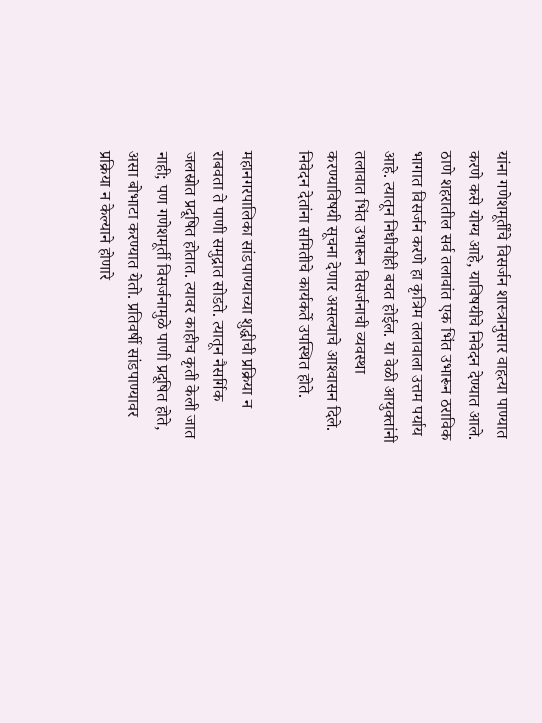यांना गणेशमूर्तींचे विसर्जन शास्त्रानुसार वाहत्या पाण्यात करणे कसे योग्य आहे, याविषयीचे निवेदन देण्यात आले. ठाणे शहरातील सर्व तलावांत एक भिंत उभारून ठराविक भागात विसर्जन करणे हा कृत्रिम तलावाला उत्तम पर्याय आहे. त्यातून निधीचीही बचत होईल. या वेळी आयुक्तांनी तलावात भिंत उभारून विसर्जनाची व्यवस्था करण्याविषयी सूचना देणार असल्याचे आश्‍वासन दिले. निवेदन देतांना समितीचे कार्यकर्ते उपस्थित होते.

महानगरपालिका सांडपाण्याच्या शुद्धीची प्रक्रिया न राबवता ते पाणी समुद्रात सोडते. त्यातून नैसर्गिक जलस्रोत प्रदूषित होतात. त्यावर काहीच कृती केली जात नाही; पण गणेशमूर्ती विसर्जनामुळे पाणी प्रदूषित होते, असा बोभाटा करण्यात येतो. प्रतिवर्षी सांडपाण्यावर प्रक्रिया न केल्याने होणारे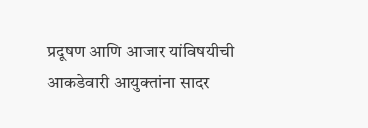प्रदूषण आणि आजार यांविषयीची आकडेवारी आयुक्तांना सादर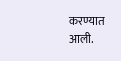करण्यात आली.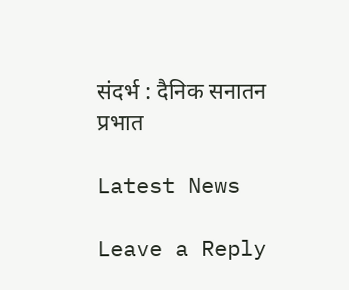संदर्भ : दैनिक सनातन प्रभात

Latest News

Leave a Reply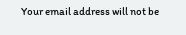Your email address will not be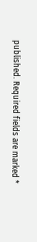published. Required fields are marked *